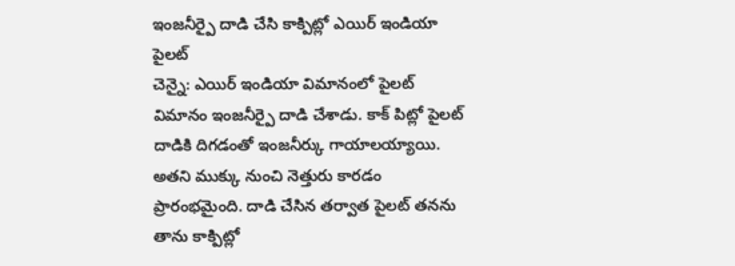ఇంజనీర్పై దాడి చేసి కాక్పిట్లో ఎయిర్ ఇండియా పైలట్
చెన్నై: ఎయిర్ ఇండియా విమానంలో పైలట్ విమానం ఇంజనీర్పై దాడి చేశాడు. కాక్ పిట్లో పైలట్ దాడికి దిగడంతో ఇంజనీర్కు గాయాలయ్యాయి. అతని ముక్కు నుంచి నెత్తురు కారడం ప్రారంభమైంది. దాడి చేసిన తర్వాత పైలట్ తనను తాను కాక్పిట్లో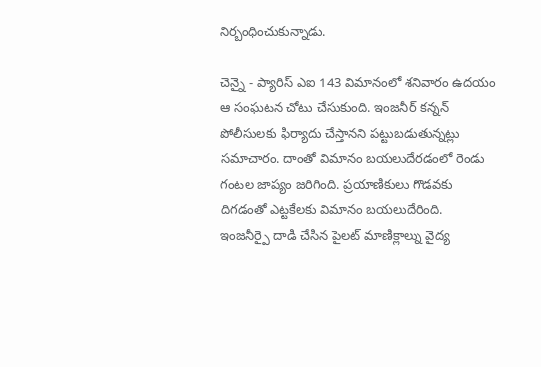నిర్బంధించుకున్నాడు.

చెన్నై - ప్యారిస్ ఎఐ 143 విమానంలో శనివారం ఉదయం ఆ సంఘటన చోటు చేసుకుంది. ఇంజనీర్ కన్నన్ పోలీసులకు ఫిర్యాదు చేస్తానని పట్టుబడుతున్నట్లు సమాచారం. దాంతో విమానం బయలుదేరడంలో రెండు గంటల జాప్యం జరిగింది. ప్రయాణికులు గొడవకు దిగడంతో ఎట్టకేలకు విమానం బయలుదేరింది.
ఇంజనీర్పై దాడి చేసిన పైలట్ మాణిక్లాల్ను వైద్య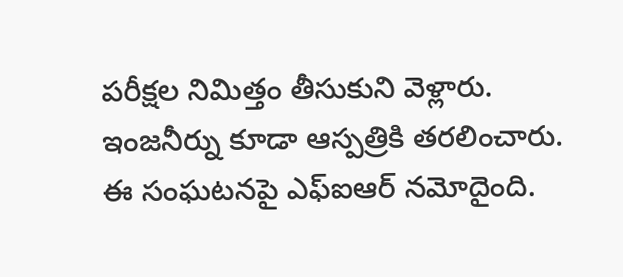పరీక్షల నిమిత్తం తీసుకుని వెళ్లారు. ఇంజనీర్ను కూడా ఆస్పత్రికి తరలించారు. ఈ సంఘటనపై ఎఫ్ఐఆర్ నమోదైంది.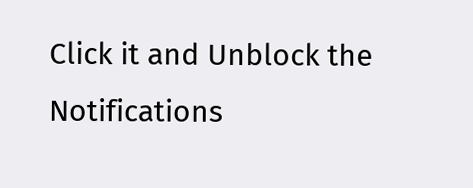Click it and Unblock the Notifications